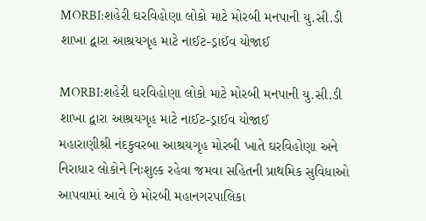MORBI:શહેરી ઘરવિહોણા લોકો માટે મોરબી મનપાની યુ.સી.ડી શાખા દ્વારા આશ્રયગૃહ માટે નાઈટ-ડ્રાઈવ યોજાઈ

MORBI:શહેરી ઘરવિહોણા લોકો માટે મોરબી મનપાની યુ.સી.ડી શાખા દ્વારા આશ્રયગૃહ માટે નાઈટ-ડ્રાઈવ યોજાઈ
મહારાણીશ્રી નંદકુવરબા આશ્રયગૃહ મોરબી ખાતે ઘરવિહોણા અને નિરાધાર લોકોને નિઃશુલ્ક રહેવા જમવા સહિતની પ્રાથમિક સુવિધાઓ આપવામાં આવે છે મોરબી મહાનગરપાલિકા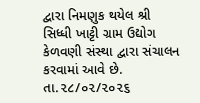દ્વારા નિમણુક થયેલ શ્રી સિધ્ધી ખાટ્ટી ગ્રામ ઉદ્યોગ કેળવણી સંસ્થા દ્વારા સંચાલન કરવામાં આવે છે. તા.૨૮/૦૨/૨૦૨૬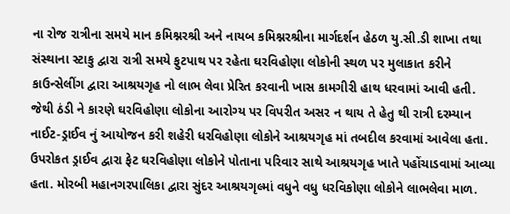ના રોજ રાત્રીના સમયે માન કમિશ્નરશ્રી અને નાયબ કમિશ્નરશ્રીના માર્ગદર્શન હેઠળ યુ.સી.ડી શાખા તથા સંસ્થાના સ્ટાકુ દ્વારા રાત્રી સમયે ફુટપાથ પર રહેતા ઘરવિહોણા લોકોની સ્થળ પર મુલાકાત કરીને કાઉન્સેલીંગ દ્વારા આશ્રયગૃહ નો લાભ લેવા પ્રેરિત કરવાની ખાસ કામગીરી હાથ ધરવામાં આવી હતી. જેથી ઠંડી ને કારણે ઘરવિહોણા લોકોના આરોગ્ય પર વિપરીત અસર ન થાય તે હેતુ થી રાત્રી દરમ્યાન નાઈટ-ડ્રાઈવ નું આયોજન કરી શહેરી ધરવિહોણા લોકોને આશ્રયગૃહ માં તબદીલ કરવામાં આવેલા હતા. ઉપરોકત ડ્રાઈવ દ્વારા ફેટ ઘરવિહોણા લોકોને પોતાના પરિવાર સાથે આશ્રયગૃહ ખાતે પહોંચાડવામાં આવ્યા હતા. મોરબી મહાનગરપાલિકા દ્વારા સુંદર આશ્રયગૃલ્માં વધુને વધુ ધરવિકોણા લોકોને લાભલેવા માળ.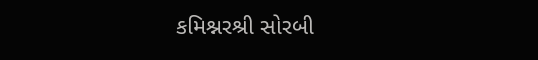કમિશ્નરશ્રી સોરબી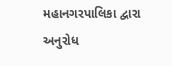મહાનગરપાલિકા દ્વારા અનુરોધ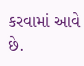કરવામાં આવે છે.